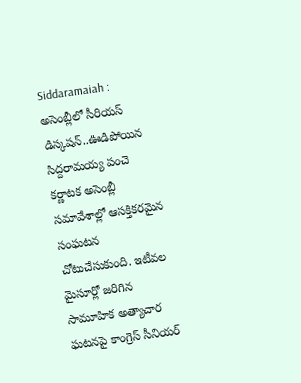Siddaramaiah : అసెంబ్లీలో సీరియస్ డిస్కషన్..ఊడిపోయిన సిద్దరామయ్య పంచె
కర్ణాటక అసెంబ్లీ సమావేశాల్లో ఆసక్తికరమైన సంఘటన చోటుచేసుకుంది. ఇటీవల మైసూర్లో జరిగిన సామూహిక అత్యాచార ఘటనపై కాంగ్రెస్ సీనియర్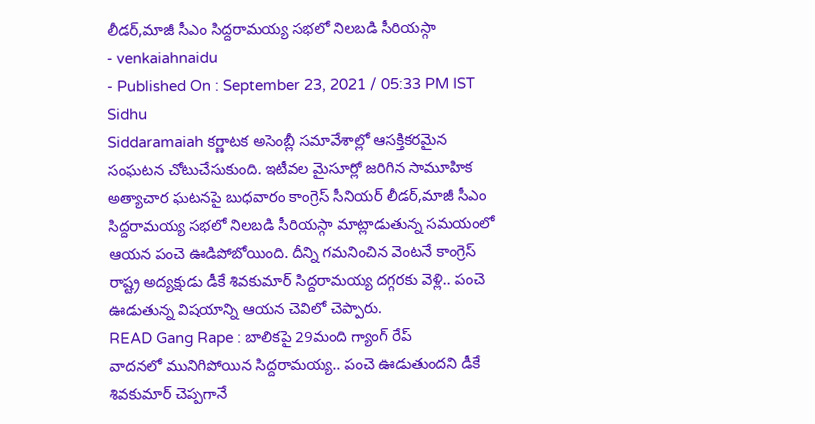లీడర్,మాజీ సీఎం సిద్దరామయ్య సభలో నిలబడి సీరియస్గా
- venkaiahnaidu
- Published On : September 23, 2021 / 05:33 PM IST
Sidhu
Siddaramaiah కర్ణాటక అసెంబ్లీ సమావేశాల్లో ఆసక్తికరమైన సంఘటన చోటుచేసుకుంది. ఇటీవల మైసూర్లో జరిగిన సామూహిక అత్యాచార ఘటనపై బుధవారం కాంగ్రెస్ సీనియర్ లీడర్,మాజీ సీఎం సిద్దరామయ్య సభలో నిలబడి సీరియస్గా మాట్లాడుతున్న సమయంలో ఆయన పంచె ఊడిపోబోయింది. దీన్ని గమనించిన వెంటనే కాంగ్రెస్ రాష్ట్ర అద్యక్షుడు డీకే శివకుమార్ సిద్దరామయ్య దగ్గరకు వెళ్లి.. పంచె ఊడుతున్న విషయాన్ని ఆయన చెవిలో చెప్పారు.
READ Gang Rape : బాలికపై 29మంది గ్యాంగ్ రేప్
వాదనలో మునిగిపోయిన సిద్దరామయ్య.. పంచె ఊడుతుందని డీకే శివకుమార్ చెప్పగానే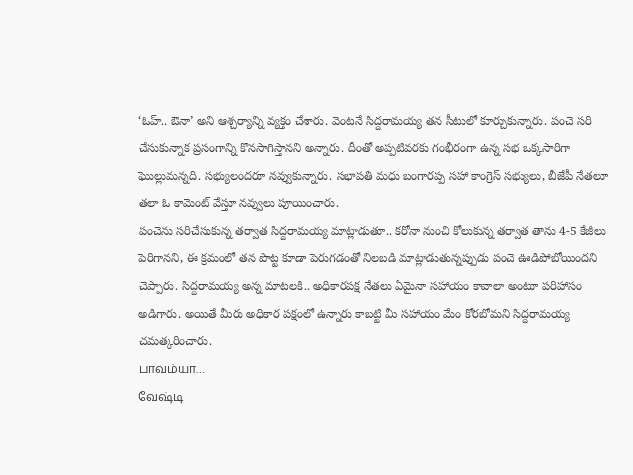‘ఓహ్.. ఔనా’ అని ఆశ్చర్యాన్ని వ్యక్తం చేశారు. వెంటనే సిద్దరామయ్య తన సీటులో కూర్చుకున్నారు. పంచె సరి చేసుకున్నాక ప్రసంగాన్ని కొనసాగిస్తానని అన్నారు. దీంతో అప్పటివరకు గంభీరంగా ఉన్న సభ ఒక్కసారిగా ఘొల్లుమన్నది. సభ్యులందరూ నవ్వుకున్నారు. సభాపతి మధు బంగారప్ప సహా కాంగ్రెస్ సభ్యులు, బీజేపీ నేతలూ తలా ఓ కామెంట్ వేస్తూ నవ్వులు పూయించారు.
పంచెను సరిచేసుకున్న తర్వాత సిద్దరామయ్య మాట్లాడుతూ.. కరోనా నుంచి కోలుకున్న తర్వాత తాను 4-5 కేజీలు పెరిగానని, ఈ క్రమంలో తన పొట్ట కూడా పెరుగడంతో నిలబడి మాట్లాడుతున్నప్పుడు పంచె ఊడిపోబోయిందని చెప్పారు. సిద్దరామయ్య అన్న మాటలకి.. అధికారపక్ష నేతలు ఏమైనా సహాయం కావాలా అంటూ పరిహాసం అడిగారు. అయితే మీరు అధికార పక్షంలో ఉన్నారు కాబట్టి మీ సహాయం మేం కోరబోమని సిద్దరామయ్య చమత్కరించారు.
பாவம்யா…
வேஷ்டி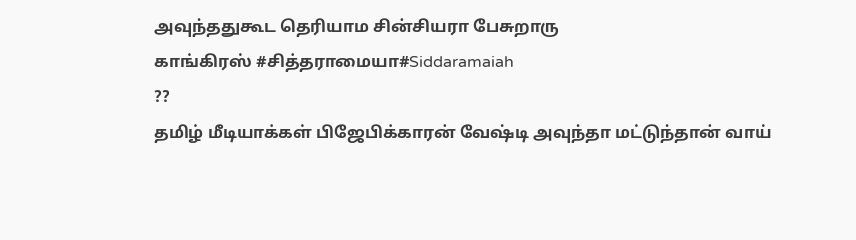அவுந்ததுகூட தெரியாம சின்சியரா பேசுறாரு
காங்கிரஸ் #சித்தராமையா#Siddaramaiah
??
தமிழ் மீடியாக்கள் பிஜேபிக்காரன் வேஷ்டி அவுந்தா மட்டுந்தான் வாய்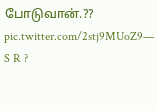போடுவான்.??
pic.twitter.com/2stj9MUoZ9— S R ?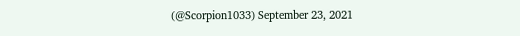(@Scorpion1033) September 23, 2021